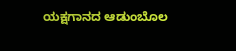ಯಕ್ಷಗಾನದ ಆಡುಂಬೊಲ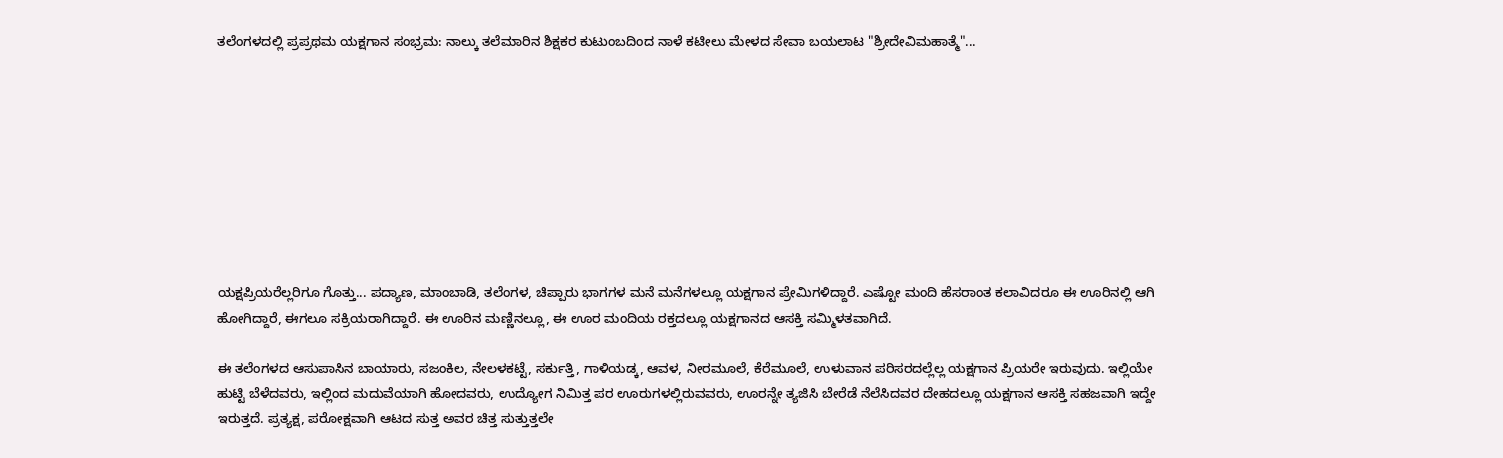ತಲೆಂಗಳದಲ್ಲಿ ಪ್ರಪ್ರಥಮ ಯಕ್ಷಗಾನ ಸಂಭ್ರಮ: ನಾಲ್ಕು ತಲೆಮಾರಿನ ಶಿಕ್ಷಕರ ಕುಟುಂಬದಿಂದ ನಾಳೆ ಕಟೀಲು ಮೇಳದ ಸೇವಾ ಬಯಲಾಟ "ಶ್ರೀದೇವಿಮಹಾತ್ಮೆ"...









ಯಕ್ಷಪ್ರಿಯರೆಲ್ಲರಿಗೂ ಗೊತ್ತು... ಪದ್ಯಾಣ, ಮಾಂಬಾಡಿ, ತಲೆಂಗಳ, ಚಿಪ್ಪಾರು ಭಾಗಗಳ ಮನೆ ಮನೆಗಳಲ್ಲೂ ಯಕ್ಷಗಾನ ಪ್ರೇಮಿಗಳಿದ್ದಾರೆ. ಎಷ್ಟೋ ಮಂದಿ ಹೆಸರಾಂತ ಕಲಾವಿದರೂ ಈ ಊರಿನಲ್ಲಿ ಆಗಿ ಹೋಗಿದ್ದಾರೆ, ಈಗಲೂ ಸಕ್ರಿಯರಾಗಿದ್ದಾರೆ. ಈ ಊರಿನ ಮಣ್ಣಿನಲ್ಲೂ, ಈ ಊರ ಮಂದಿಯ ರಕ್ತದಲ್ಲೂ ಯಕ್ಷಗಾನದ ಆಸಕ್ತಿ ಸಮ್ಮಿಳತವಾಗಿದೆ.

ಈ ತಲೆಂಗಳದ ಆಸುಪಾಸಿನ ಬಾಯಾರು, ಸಜಂಕಿಲ, ನೇಲಳಕಟ್ಟೆ, ಸರ್ಕುತ್ತಿ, ಗಾಳಿಯಡ್ಕ, ಆವಳ, ನೀರಮೂಲೆ, ಕೆರೆಮೂಲೆ, ಉಳುವಾನ ಪರಿಸರದಲ್ಲೆಲ್ಲ ಯಕ್ಷಗಾನ ಪ್ರಿಯರೇ ಇರುವುದು. ಇಲ್ಲಿಯೇ ಹುಟ್ಟಿ ಬೆಳೆದವರು, ಇಲ್ಲಿಂದ ಮದುವೆಯಾಗಿ ಹೋದವರು, ಉದ್ಯೋಗ ನಿಮಿತ್ತ ಪರ ಊರುಗಳಲ್ಲಿರುವವರು, ಊರನ್ನೇ ತ್ಯಜಿಸಿ ಬೇರೆಡೆ ನೆಲೆಸಿದವರ ದೇಹದಲ್ಲೂ ಯಕ್ಷಗಾನ ಆಸಕ್ತಿ ಸಹಜವಾಗಿ ಇದ್ದೇ ಇರುತ್ತದೆ. ಪ್ರತ್ಯಕ್ಷ, ಪರೋಕ್ಷವಾಗಿ ಆಟದ ಸುತ್ತ ಅವರ ಚಿತ್ತ ಸುತ್ತುತ್ತಲೇ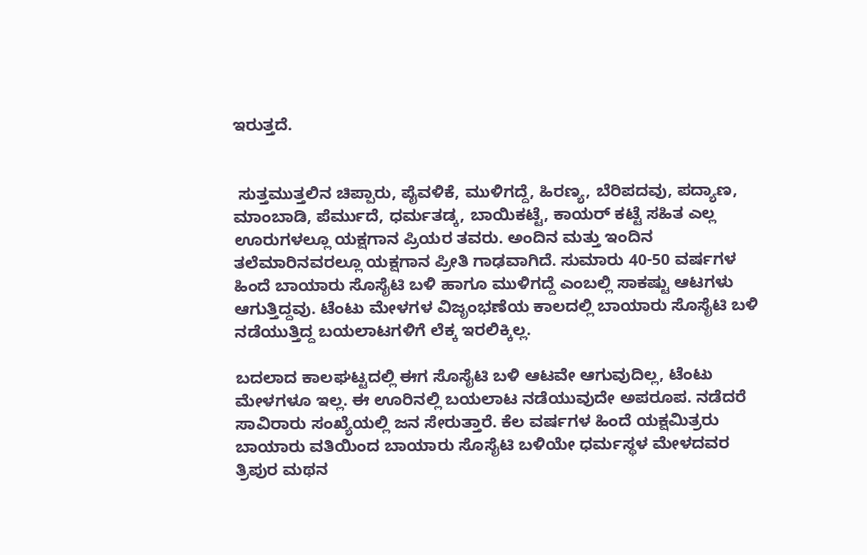ಇರುತ್ತದೆ.


 ಸುತ್ತಮುತ್ತಲಿನ ಚಿಪ್ಪಾರು, ಪೈವಳಿಕೆ, ಮುಳಿಗದ್ದೆ, ಹಿರಣ್ಯ, ಬೆರಿಪದವು, ಪದ್ಯಾಣ, ಮಾಂಬಾಡಿ, ಪೆರ್ಮುದೆ, ಧರ್ಮತಡ್ಕ, ಬಾಯಿಕಟ್ಟೆ, ಕಾಯರ್ ಕಟ್ಟೆ ಸಹಿತ ಎಲ್ಲ ಊರುಗಳಲ್ಲೂ ಯಕ್ಷಗಾನ ಪ್ರಿಯರ ತವರು. ಅಂದಿನ ಮತ್ತು ಇಂದಿನ ತಲೆಮಾರಿನವರಲ್ಲೂ ಯಕ್ಷಗಾನ ಪ್ರೀತಿ ಗಾಢವಾಗಿದೆ. ಸುಮಾರು 40-50 ವರ್ಷಗಳ ಹಿಂದೆ ಬಾಯಾರು ಸೊಸೈಟಿ ಬಳಿ ಹಾಗೂ ಮುಳಿಗದ್ದೆ ಎಂಬಲ್ಲಿ ಸಾಕಷ್ಟು ಆಟಗಳು ಆಗುತ್ತಿದ್ದವು. ಟೆಂಟು ಮೇಳಗಳ ವಿಜೃಂಭಣೆಯ ಕಾಲದಲ್ಲಿ ಬಾಯಾರು ಸೊಸೈಟಿ ಬಳಿ ನಡೆಯುತ್ತಿದ್ದ ಬಯಲಾಟಗಳಿಗೆ ಲೆಕ್ಕ ಇರಲಿಕ್ಕಿಲ್ಲ.

ಬದಲಾದ ಕಾಲಘಟ್ಟದಲ್ಲಿ ಈಗ ಸೊಸೈಟಿ ಬಳಿ ಆಟವೇ ಆಗುವುದಿಲ್ಲ, ಟೆಂಟು ಮೇಳಗಳೂ ಇಲ್ಲ. ಈ ಊರಿನಲ್ಲಿ ಬಯಲಾಟ ನಡೆಯುವುದೇ ಅಪರೂಪ. ನಡೆದರೆ ಸಾವಿರಾರು ಸಂಖ್ಯೆಯಲ್ಲಿ ಜನ ಸೇರುತ್ತಾರೆ. ಕೆಲ ವರ್ಷಗಳ ಹಿಂದೆ ಯಕ್ಷಮಿತ್ರರು ಬಾಯಾರು ವತಿಯಿಂದ ಬಾಯಾರು ಸೊಸೈಟಿ ಬಳಿಯೇ ಧರ್ಮಸ್ಥಳ ಮೇಳದವರ ತ್ರಿಪುರ ಮಥನ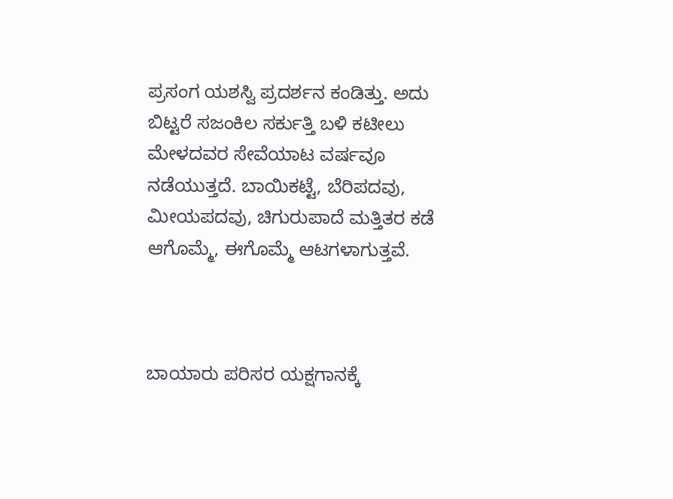ಪ್ರಸಂಗ ಯಶಸ್ವಿ ಪ್ರದರ್ಶನ ಕಂಡಿತ್ತು. ಅದು ಬಿಟ್ಟರೆ ಸಜಂಕಿಲ ಸರ್ಕುತ್ತಿ ಬಳಿ ಕಟೀಲು ಮೇಳದವರ ಸೇವೆಯಾಟ ವರ್ಷವೂ ನಡೆಯುತ್ತದೆ. ಬಾಯಿಕಟ್ಟೆ, ಬೆರಿಪದವು, ಮೀಯಪದವು, ಚಿಗುರುಪಾದೆ ಮತ್ತಿತರ ಕಡೆ ಆಗೊಮ್ಮೆ, ಈಗೊಮ್ಮೆ ಆಟಗಳಾಗುತ್ತವೆ.



ಬಾಯಾರು ಪರಿಸರ ಯಕ್ಷಗಾನಕ್ಕೆ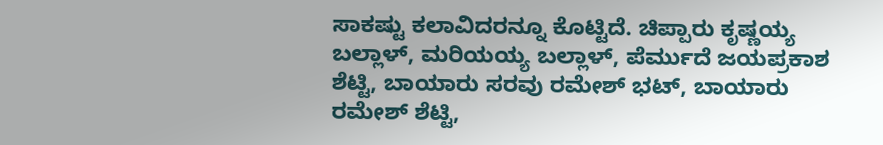ಸಾಕಷ್ಟು ಕಲಾವಿದರನ್ನೂ ಕೊಟ್ಟಿದೆ. ಚಿಪ್ಪಾರು ಕೃಷ್ಣಯ್ಯ ಬಲ್ಲಾಳ್, ಮರಿಯಯ್ಯ ಬಲ್ಲಾಳ್, ಪೆರ್ಮುದೆ ಜಯಪ್ರಕಾಶ ಶೆಟ್ಟಿ, ಬಾಯಾರು ಸರವು ರಮೇಶ್ ಭಟ್, ಬಾಯಾರು ರಮೇಶ್ ಶೆಟ್ಟಿ,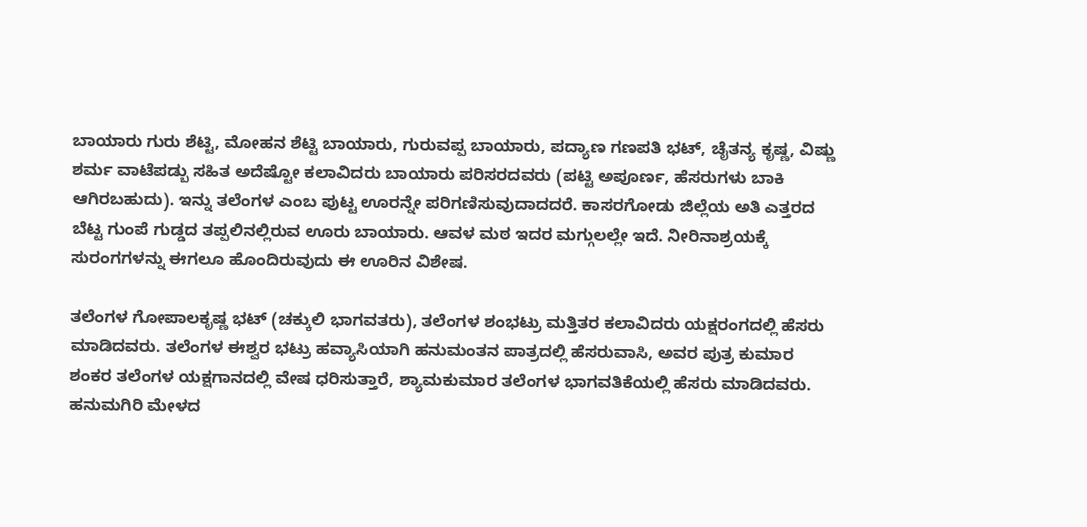ಬಾಯಾರು ಗುರು ಶೆಟ್ಟಿ, ಮೋಹನ ಶೆಟ್ಟಿ ಬಾಯಾರು, ಗುರುವಪ್ಪ ಬಾಯಾರು, ಪದ್ಯಾಣ ಗಣಪತಿ ಭಟ್, ಚೈತನ್ಯ ಕೃಷ್ಣ, ವಿಷ್ಣು ಶರ್ಮ ವಾಟೆಪಡ್ಬು ಸಹಿತ ಅದೆಷ್ಟೋ ಕಲಾವಿದರು ಬಾಯಾರು ಪರಿಸರದವರು (ಪಟ್ಟಿ ಅಪೂರ್ಣ, ಹೆಸರುಗಳು ಬಾಕಿ ಆಗಿರಬಹುದು). ಇನ್ನು ತಲೆಂಗಳ ಎಂಬ ಪುಟ್ಟ ಊರನ್ನೇ ಪರಿಗಣಿಸುವುದಾದದರೆ. ಕಾಸರಗೋಡು ಜಿಲ್ಲೆಯ ಅತಿ ಎತ್ತರದ ಬೆಟ್ಟ ಗುಂಪೆ ಗುಡ್ಡದ ತಪ್ಪಲಿನಲ್ಲಿರುವ ಊರು ಬಾಯಾರು. ಆವಳ ಮಠ ಇದರ ಮಗ್ಗುಲಲ್ಲೇ ಇದೆ. ನೀರಿನಾಶ್ರಯಕ್ಕೆ ಸುರಂಗಗಳನ್ನು ಈಗಲೂ ಹೊಂದಿರುವುದು ಈ ಊರಿನ ವಿಶೇಷ.

ತಲೆಂಗಳ ಗೋಪಾಲಕೃಷ್ಣ ಭಟ್ (ಚಕ್ಕುಲಿ ಭಾಗವತರು), ತಲೆಂಗಳ ಶಂಭಟ್ರು ಮತ್ತಿತರ ಕಲಾವಿದರು ಯಕ್ಷರಂಗದಲ್ಲಿ ಹೆಸರು ಮಾಡಿದವರು. ತಲೆಂಗಳ ಈಶ್ವರ ಭಟ್ರು ಹವ್ಯಾಸಿಯಾಗಿ ಹನುಮಂತನ ಪಾತ್ರದಲ್ಲಿ ಹೆಸರುವಾಸಿ, ಅವರ ಪುತ್ರ ಕುಮಾರ ಶಂಕರ ತಲೆಂಗಳ ಯಕ್ಷಗಾನದಲ್ಲಿ ವೇಷ ಧರಿಸುತ್ತಾರೆ, ಶ್ಯಾಮಕುಮಾರ ತಲೆಂಗಳ ಭಾಗವತಿಕೆಯಲ್ಲಿ ಹೆಸರು ಮಾಡಿದವರು. ಹನುಮಗಿರಿ ಮೇಳದ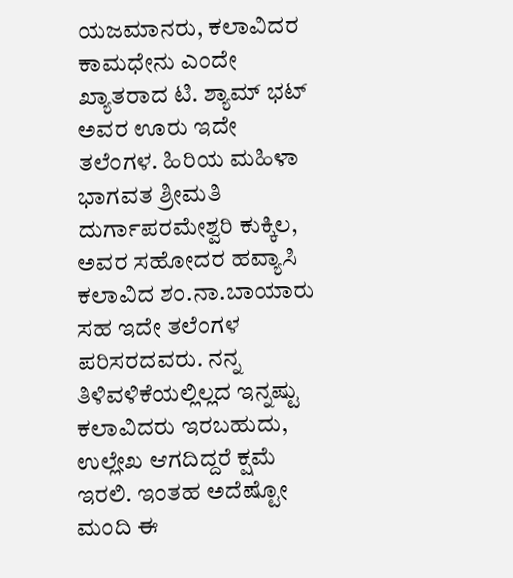ಯಜಮಾನರು, ಕಲಾವಿದರ ಕಾಮಧೇನು ಎಂದೇ ಖ್ಯಾತರಾದ ಟಿ. ಶ್ಯಾಮ್ ಭಟ್ ಅವರ ಊರು ಇದೇ ತಲೆಂಗಳ. ಹಿರಿಯ ಮಹಿಳಾ ಭಾಗವತ ಶ್ರೀಮತಿ ದುರ್ಗಾಪರಮೇಶ್ವರಿ ಕುಕ್ಕಿಲ, ಅವರ ಸಹೋದರ ಹವ್ಯಾಸಿ ಕಲಾವಿದ ಶಂ.ನಾ.ಬಾಯಾರು ಸಹ ಇದೇ ತಲೆಂಗಳ ಪರಿಸರದವರು. ನನ್ನ ತಿಳಿವಳಿಕೆಯಲ್ಲಿಲ್ಲದ ಇನ್ನಷ್ಟು ಕಲಾವಿದರು ಇರಬಹುದು, ಉಲ್ಲೇಖ ಆಗದಿದ್ದರೆ ಕ್ಷಮೆ ಇರಲಿ. ಇಂತಹ ಅದೆಷ್ಟೋ ಮಂದಿ ಈ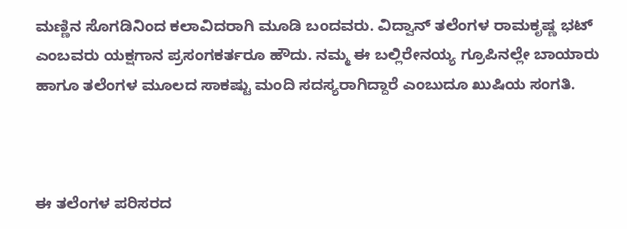ಮಣ್ಣಿನ ಸೊಗಡಿನಿಂದ ಕಲಾವಿದರಾಗಿ ಮೂಡಿ ಬಂದವರು. ವಿದ್ವಾನ್ ತಲೆಂಗಳ ರಾಮಕೃಷ್ಣ ಭಟ್ ಎಂಬವರು ಯಕ್ಷಗಾನ ಪ್ರಸಂಗಕರ್ತರೂ ಹೌದು. ನಮ್ಮ ಈ ಬಲ್ಲಿರೇನಯ್ಯ ಗ್ರೂಪಿನಲ್ಲೇ ಬಾಯಾರು ಹಾಗೂ ತಲೆಂಗಳ ಮೂಲದ ಸಾಕಷ್ಟು ಮಂದಿ ಸದಸ್ಯರಾಗಿದ್ದಾರೆ ಎಂಬುದೂ ಖುಷಿಯ ಸಂಗತಿ.



ಈ ತಲೆಂಗಳ ಪರಿಸರದ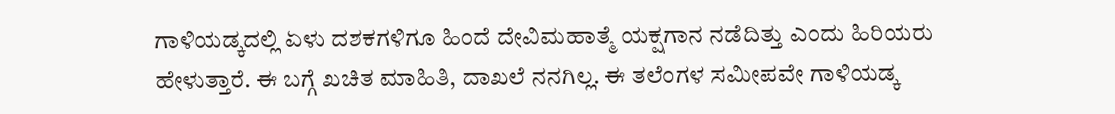ಗಾಳಿಯಡ್ಕದಲ್ಲಿ ಏಳು ದಶಕಗಳಿಗೂ ಹಿಂದೆ ದೇವಿಮಹಾತ್ಮೆ ಯಕ್ಷಗಾನ ನಡೆದಿತ್ತು ಎಂದು ಹಿರಿಯರು ಹೇಳುತ್ತಾರೆ. ಈ ಬಗ್ಗೆ ಖಚಿತ ಮಾಹಿತಿ, ದಾಖಲೆ ನನಗಿಲ್ಲ. ಈ ತಲೆಂಗಳ ಸಮೀಪವೇ ಗಾಳಿಯಡ್ಕ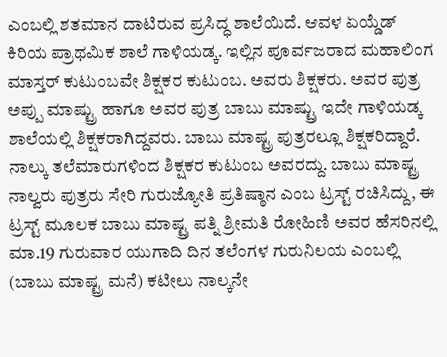ಎಂಬಲ್ಲಿ ಶತಮಾನ ದಾಟಿರುವ ಪ್ರಸಿದ್ಧ ಶಾಲೆಯಿದೆ. ಆವಳ ಏಯ್ಡೆಡ್ ಕಿರಿಯ ಪ್ರಾಥಮಿಕ ಶಾಲೆ ಗಾಳಿಯಡ್ಕ. ಇಲ್ಲಿನ ಪೂರ್ವಜರಾದ ಮಹಾಲಿಂಗ ಮಾಸ್ತರ್ ಕುಟುಂಬವೇ ಶಿಕ್ಷಕರ ಕುಟುಂಬ. ಅವರು ಶಿಕ್ಷಕರು. ಅವರ ಪುತ್ರ  ಅಪ್ಪು ಮಾಷ್ಟ್ರು ಹಾಗೂ ಅವರ ಪುತ್ರ ಬಾಬು ಮಾಷ್ಟ್ರು ಇದೇ ಗಾಳಿಯಡ್ಕ ಶಾಲೆಯಲ್ಲಿ ಶಿಕ್ಷಕರಾಗಿದ್ದವರು. ಬಾಬು ಮಾಷ್ಟ್ರ ಪುತ್ರರಲ್ಲೂ ಶಿಕ್ಷಕರಿದ್ದಾರೆ. ನಾಲ್ಕು ತಲೆಮಾರುಗಳಿಂದ ಶಿಕ್ಷಕರ ಕುಟುಂಬ ಅವರದ್ದು. ಬಾಬು ಮಾಷ್ಟ್ರ ನಾಲ್ವರು ಪುತ್ರರು ಸೇರಿ ಗುರುಜ್ಯೋತಿ ಪ್ರತಿಷ್ಠಾನ ಎಂಬ ಟ್ರಸ್ಟ್ ರಚಿಸಿದ್ದು, ಈ ಟ್ರಸ್ಟ್ ಮೂಲಕ ಬಾಬು ಮಾಷ್ಟ್ರ ಪತ್ನಿ ಶ್ರೀಮತಿ ರೋಹಿಣಿ ಅವರ ಹೆಸರಿನಲ್ಲಿ ಮಾ.19 ಗುರುವಾರ ಯುಗಾದಿ ದಿನ ತಲೆಂಗಳ ಗುರುನಿಲಯ ಎಂಬಲ್ಲಿ (ಬಾಬು ಮಾಷ್ಟ್ರ ಮನೆ) ಕಟೀಲು ನಾಲ್ಕನೇ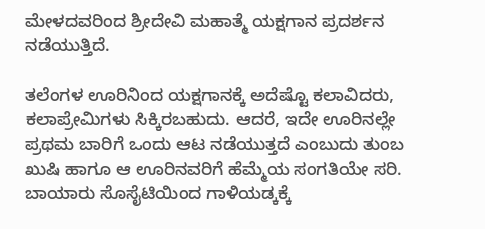ಮೇಳದವರಿಂದ ಶ್ರೀದೇವಿ ಮಹಾತ್ಮೆ ಯಕ್ಷಗಾನ ಪ್ರದರ್ಶನ ನಡೆಯುತ್ತಿದೆ.

ತಲೆಂಗಳ ಊರಿನಿಂದ ಯಕ್ಷಗಾನಕ್ಕೆ ಅದೆಷ್ಟೊ ಕಲಾವಿದರು, ಕಲಾಪ್ರೇಮಿಗಳು ಸಿಕ್ಕಿರಬಹುದು. ಆದರೆ, ಇದೇ ಊರಿನಲ್ಲೇ ಪ್ರಥಮ ಬಾರಿಗೆ ಒಂದು ಆಟ ನಡೆಯುತ್ತದೆ ಎಂಬುದು ತುಂಬ ಖುಷಿ ಹಾಗೂ ಆ ಊರಿನವರಿಗೆ ಹೆಮ್ಮೆಯ ಸಂಗತಿಯೇ ಸರಿ. ಬಾಯಾರು ಸೊಸೈಟಿಯಿಂದ ಗಾಳಿಯಡ್ಕಕ್ಕೆ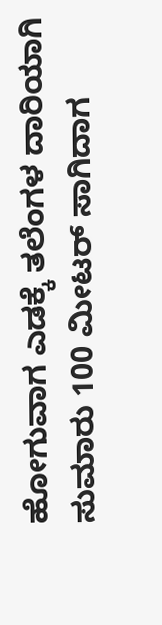ಹೋಗುವಾಗ ಎಡಕ್ಕೆ ತಲೆಂಗಳ ದಾರಿಯಾಗಿ ಸುಮಾರು 100 ಮೀಟರ್ ಸಾಗಿದಾಗ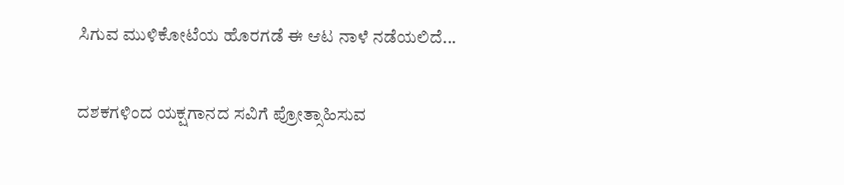ಸಿಗುವ ಮುಳಿಕೋಟೆಯ ಹೊರಗಡೆ ಈ ಆಟ ನಾಳೆ ನಡೆಯಲಿದೆ...

ದಶಕಗಳಿಂದ ಯಕ್ಷಗಾನದ ಸವಿಗೆ ಪ್ರೋತ್ಸಾಹಿಸುವ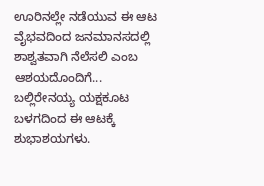ಊರಿನಲ್ಲೇ ನಡೆಯುವ ಈ ಆಟ ವೈಭವದಿಂದ ಜನಮಾನಸದಲ್ಲಿ ಶಾಶ್ವತವಾಗಿ ನೆಲೆಸಲಿ ಎಂಬ ಆಶಯದೊಂದಿಗೆ... ಬಲ್ಲಿರೇನಯ್ಯ ಯಕ್ಷಕೂಟ ಬಳಗದಿಂದ ಈ ಆಟಕ್ಕೆ ಶುಭಾಶಯಗಳು.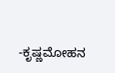-ಕೃಷ್ಣಮೋಹನ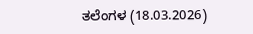ತಲೆಂಗಳ (18.03.2026)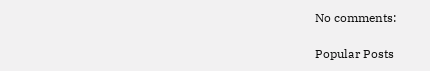No comments:

Popular Posts